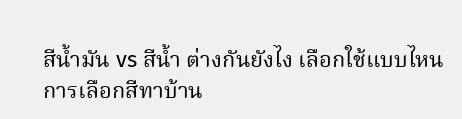สีน้ำมัน vs สีน้ำ ต่างกันยังไง เลือกใช้แบบไหน
การเลือกสีทาบ้าน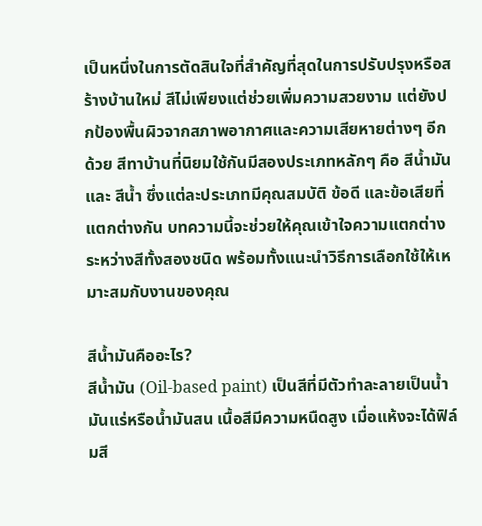เป็นหนึ่งในการตัดสินใจที่สำคัญที่สุดในการปรับปรุงหรือสร้างบ้านใหม่ สีไม่เพียงแต่ช่วยเพิ่มความสวยงาม แต่ยังปกป้องพื้นผิวจากสภาพอากาศและความเสียหายต่างๆ อีกด้วย สีทาบ้านที่นิยมใช้กันมีสองประเภทหลักๆ คือ สีน้ำมัน และ สีน้ำ ซึ่งแต่ละประเภทมีคุณสมบัติ ข้อดี และข้อเสียที่แตกต่างกัน บทความนี้จะช่วยให้คุณเข้าใจความแตกต่างระหว่างสีทั้งสองชนิด พร้อมทั้งแนะนำวิธีการเลือกใช้ให้เหมาะสมกับงานของคุณ

สีน้ำมันคืออะไร?
สีน้ำมัน (Oil-based paint) เป็นสีที่มีตัวทำละลายเป็นน้ำมันแร่หรือน้ำมันสน เนื้อสีมีความหนืดสูง เมื่อแห้งจะได้ฟิล์มสี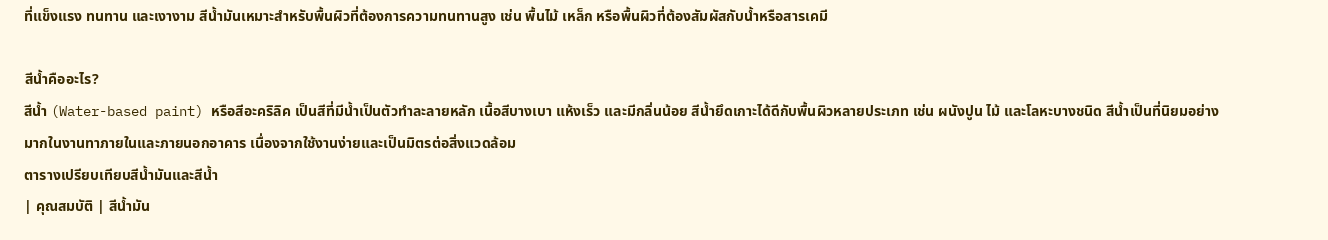ที่แข็งแรง ทนทาน และเงางาม สีน้ำมันเหมาะสำหรับพื้นผิวที่ต้องการความทนทานสูง เช่น พื้นไม้ เหล็ก หรือพื้นผิวที่ต้องสัมผัสกับน้ำหรือสารเคมี

สีน้ำคืออะไร?
สีน้ำ (Water-based paint) หรือสีอะคริลิค เป็นสีที่มีน้ำเป็นตัวทำละลายหลัก เนื้อสีบางเบา แห้งเร็ว และมีกลิ่นน้อย สีน้ำยึดเกาะได้ดีกับพื้นผิวหลายประเภท เช่น ผนังปูน ไม้ และโลหะบางชนิด สีน้ำเป็นที่นิยมอย่างมากในงานทาภายในและภายนอกอาคาร เนื่องจากใช้งานง่ายและเป็นมิตรต่อสิ่งแวดล้อม
ตารางเปรียบเทียบสีน้ำมันและสีน้ำ
| คุณสมบัติ | สีน้ำมัน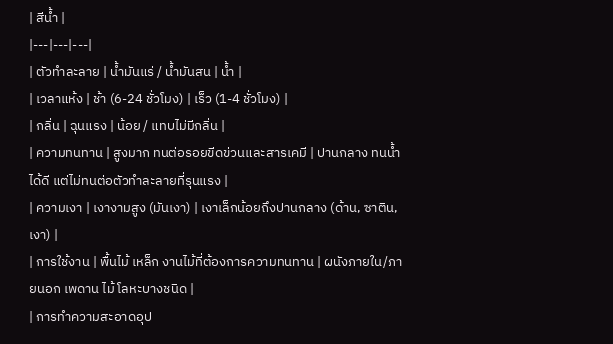| สีน้ำ |
|---|---|---|
| ตัวทำละลาย | น้ำมันแร่ / น้ำมันสน | น้ำ |
| เวลาแห้ง | ช้า (6-24 ชั่วโมง) | เร็ว (1-4 ชั่วโมง) |
| กลิ่น | ฉุนแรง | น้อย / แทบไม่มีกลิ่น |
| ความทนทาน | สูงมาก ทนต่อรอยขีดข่วนและสารเคมี | ปานกลาง ทนน้ำได้ดี แต่ไม่ทนต่อตัวทำละลายที่รุนแรง |
| ความเงา | เงางามสูง (มันเงา) | เงาเล็กน้อยถึงปานกลาง (ด้าน, ซาติน, เงา) |
| การใช้งาน | พื้นไม้ เหล็ก งานไม้ที่ต้องการความทนทาน | ผนังภายใน/ภายนอก เพดาน ไม้ โลหะบางชนิด |
| การทำความสะอาดอุป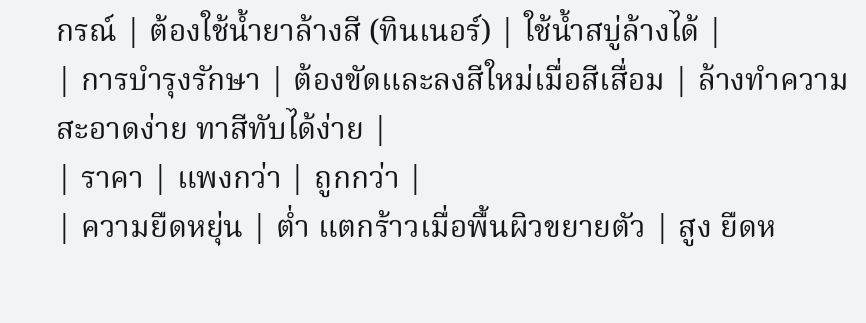กรณ์ | ต้องใช้น้ำยาล้างสี (ทินเนอร์) | ใช้น้ำสบู่ล้างได้ |
| การบำรุงรักษา | ต้องขัดและลงสีใหม่เมื่อสีเสื่อม | ล้างทำความสะอาดง่าย ทาสีทับได้ง่าย |
| ราคา | แพงกว่า | ถูกกว่า |
| ความยืดหยุ่น | ต่ำ แตกร้าวเมื่อพื้นผิวขยายตัว | สูง ยืดห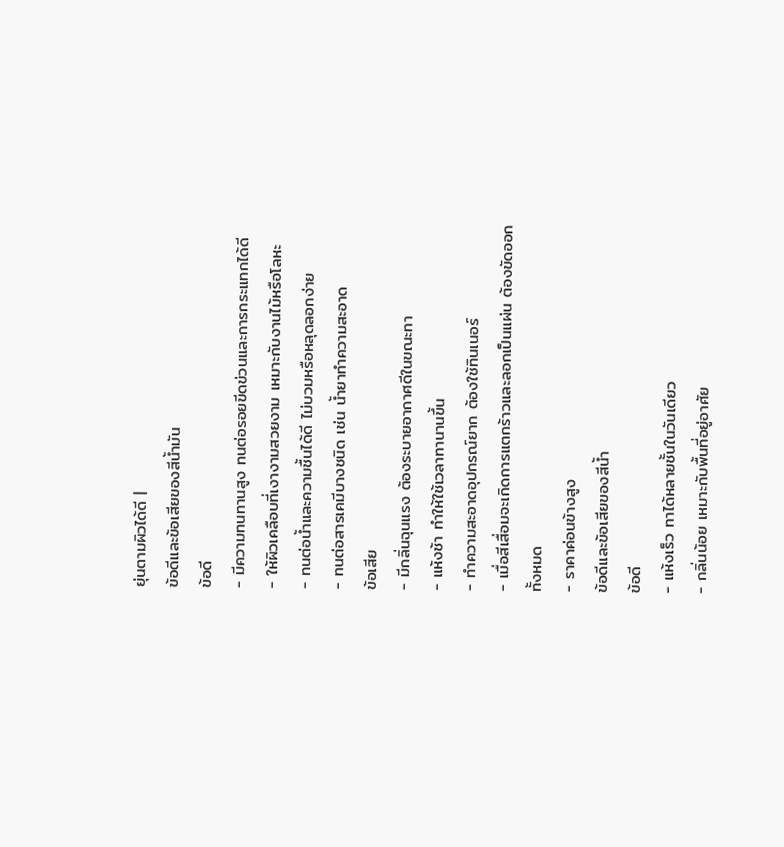ยุ่นตามผิวได้ดี |
ข้อดีและข้อเสียของสีน้ำมัน
ข้อดี
- มีความทนทานสูง ทนต่อรอยขีดข่วนและการกระแทกได้ดี
- ให้ผิวเคลือบที่เงางามสวยงาม เหมาะกับงานไม้หรือโลหะ
- ทนต่อน้ำและความชื้นได้ดี ไม่บวมหรือหลุดลอกง่าย
- ทนต่อสารเคมีบางชนิด เช่น น้ำยาทำความสะอาด
ข้อเสีย
- มีกลิ่นฉุนแรง ต้องระบายอากาศดีในขณะทา
- แห้งช้า ทำให้ใช้เวลาทานานขึ้น
- ทำความสะอาดอุปกรณ์ยาก ต้องใช้ทินเนอร์
- เมื่อสีเสื่อมจะเกิดการแตกร้าวและลอกเป็นแผ่น ต้องขัดออกทั้งหมด
- ราคาค่อนข้างสูง
ข้อดีและข้อเสียของสีน้ำ
ข้อดี
- แห้งเร็ว ทาได้หลายชั้นในวันเดียว
- กลิ่นน้อย เหมาะกับพื้นที่อยู่อาศัย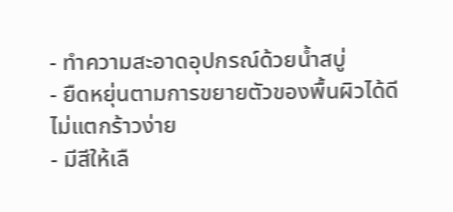- ทำความสะอาดอุปกรณ์ด้วยน้ำสบู่
- ยืดหยุ่นตามการขยายตัวของพื้นผิวได้ดี ไม่แตกร้าวง่าย
- มีสีให้เลื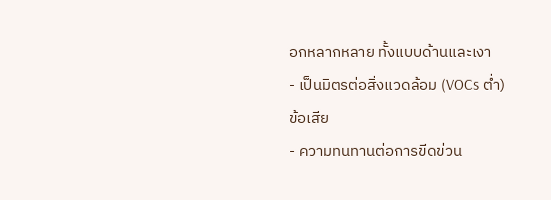อกหลากหลาย ทั้งแบบด้านและเงา
- เป็นมิตรต่อสิ่งแวดล้อม (VOCs ต่ำ)
ข้อเสีย
- ความทนทานต่อการขีดข่วน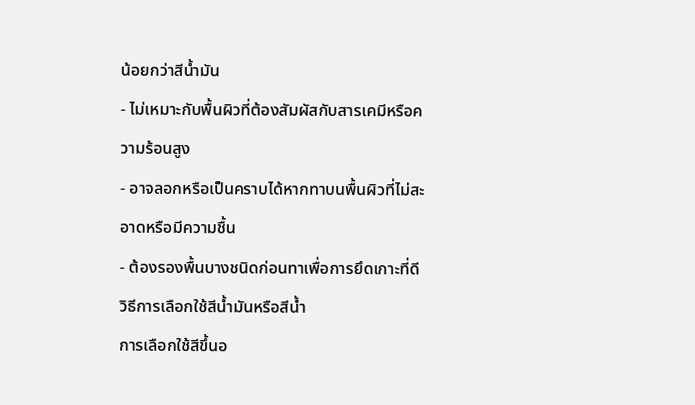น้อยกว่าสีน้ำมัน
- ไม่เหมาะกับพื้นผิวที่ต้องสัมผัสกับสารเคมีหรือความร้อนสูง
- อาจลอกหรือเป็นคราบได้หากทาบนพื้นผิวที่ไม่สะอาดหรือมีความชื้น
- ต้องรองพื้นบางชนิดก่อนทาเพื่อการยึดเกาะที่ดี
วิธีการเลือกใช้สีน้ำมันหรือสีน้ำ
การเลือกใช้สีขึ้นอ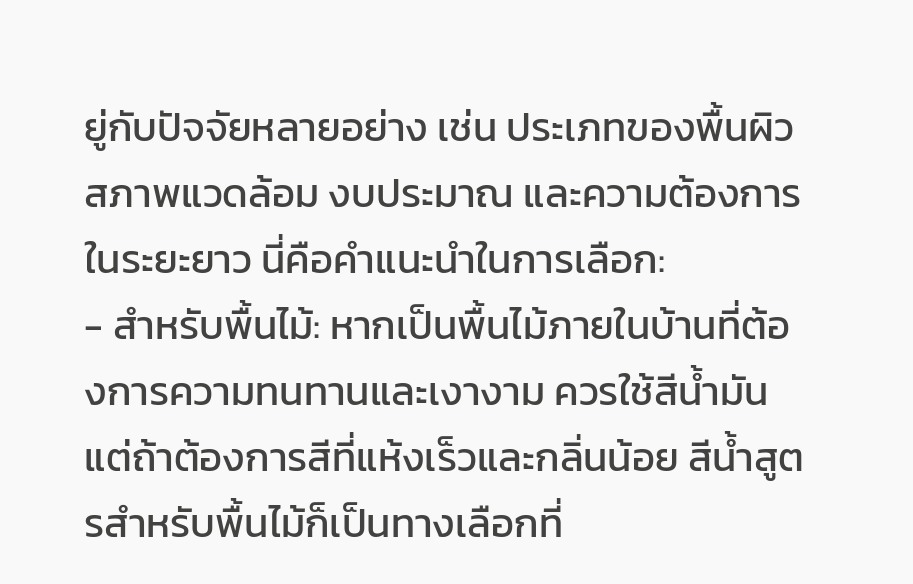ยู่กับปัจจัยหลายอย่าง เช่น ประเภทของพื้นผิว สภาพแวดล้อม งบประมาณ และความต้องการในระยะยาว นี่คือคำแนะนำในการเลือก:
- สำหรับพื้นไม้: หากเป็นพื้นไม้ภายในบ้านที่ต้องการความทนทานและเงางาม ควรใช้สีน้ำมัน แต่ถ้าต้องการสีที่แห้งเร็วและกลิ่นน้อย สีน้ำสูตรสำหรับพื้นไม้ก็เป็นทางเลือกที่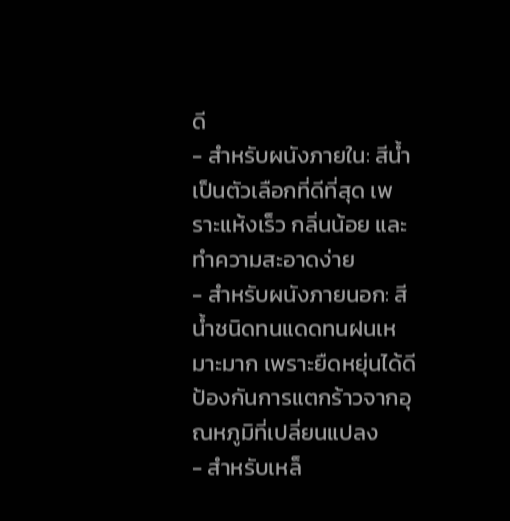ดี
- สำหรับผนังภายใน: สีน้ำเป็นตัวเลือกที่ดีที่สุด เพราะแห้งเร็ว กลิ่นน้อย และทำความสะอาดง่าย
- สำหรับผนังภายนอก: สีน้ำชนิดทนแดดทนฝนเหมาะมาก เพราะยืดหยุ่นได้ดี ป้องกันการแตกร้าวจากอุณหภูมิที่เปลี่ยนแปลง
- สำหรับเหล็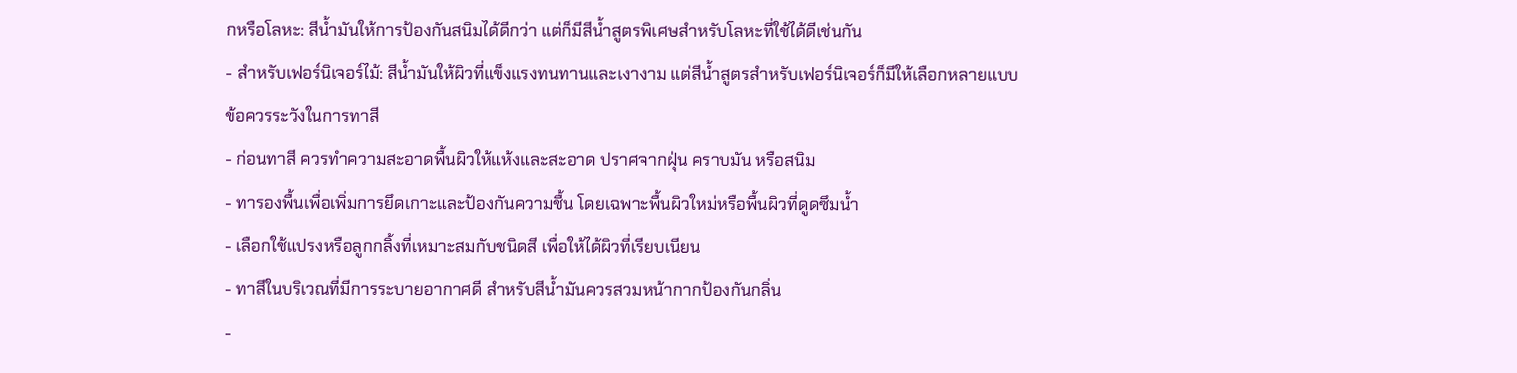กหรือโลหะ: สีน้ำมันให้การป้องกันสนิมได้ดีกว่า แต่ก็มีสีน้ำสูตรพิเศษสำหรับโลหะที่ใช้ได้ดีเช่นกัน
- สำหรับเฟอร์นิเจอร์ไม้: สีน้ำมันให้ผิวที่แข็งแรงทนทานและเงางาม แต่สีน้ำสูตรสำหรับเฟอร์นิเจอร์ก็มีให้เลือกหลายแบบ
ข้อควรระวังในการทาสี
- ก่อนทาสี ควรทำความสะอาดพื้นผิวให้แห้งและสะอาด ปราศจากฝุ่น คราบมัน หรือสนิม
- ทารองพื้นเพื่อเพิ่มการยึดเกาะและป้องกันความชื้น โดยเฉพาะพื้นผิวใหม่หรือพื้นผิวที่ดูดซึมน้ำ
- เลือกใช้แปรงหรือลูกกลิ้งที่เหมาะสมกับชนิดสี เพื่อให้ได้ผิวที่เรียบเนียน
- ทาสีในบริเวณที่มีการระบายอากาศดี สำหรับสีน้ำมันควรสวมหน้ากากป้องกันกลิ่น
-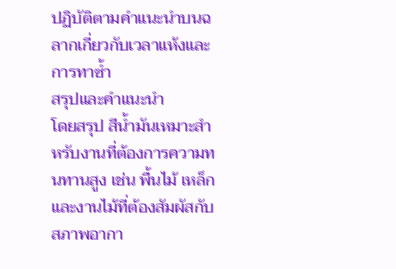ปฏิบัติตามคำแนะนำบนฉลากเกี่ยวกับเวลาแห้งและการทาซ้ำ
สรุปและคำแนะนำ
โดยสรุป สีน้ำมันเหมาะสำหรับงานที่ต้องการความทนทานสูง เช่น พื้นไม้ เหล็ก และงานไม้ที่ต้องสัมผัสกับสภาพอากา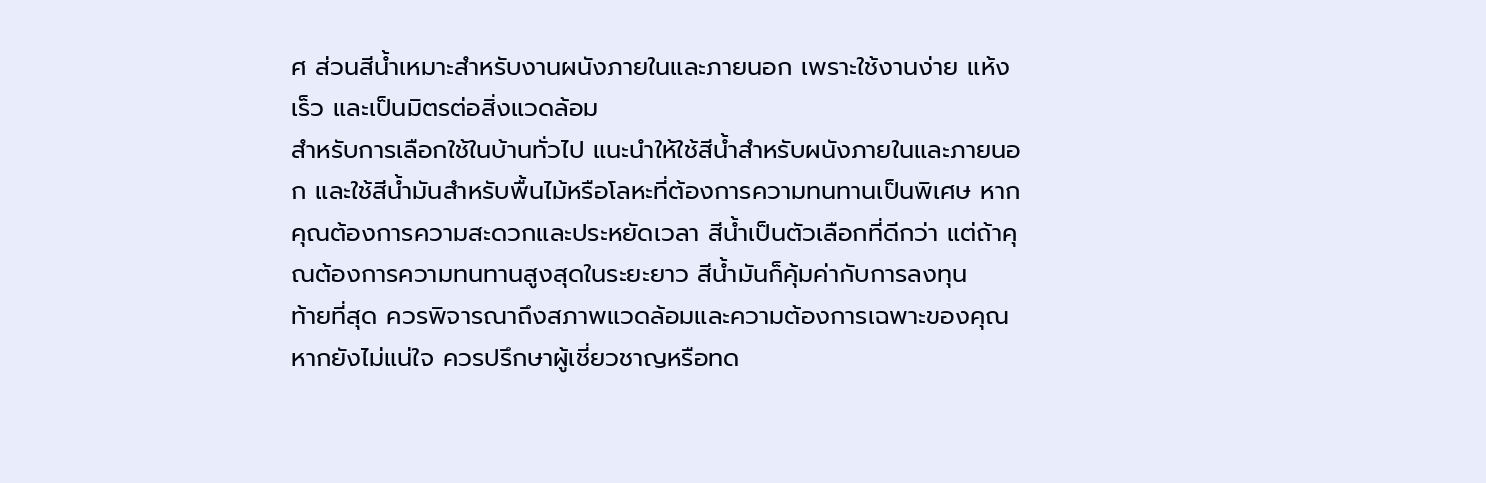ศ ส่วนสีน้ำเหมาะสำหรับงานผนังภายในและภายนอก เพราะใช้งานง่าย แห้งเร็ว และเป็นมิตรต่อสิ่งแวดล้อม
สำหรับการเลือกใช้ในบ้านทั่วไป แนะนำให้ใช้สีน้ำสำหรับผนังภายในและภายนอก และใช้สีน้ำมันสำหรับพื้นไม้หรือโลหะที่ต้องการความทนทานเป็นพิเศษ หากคุณต้องการความสะดวกและประหยัดเวลา สีน้ำเป็นตัวเลือกที่ดีกว่า แต่ถ้าคุณต้องการความทนทานสูงสุดในระยะยาว สีน้ำมันก็คุ้มค่ากับการลงทุน
ท้ายที่สุด ควรพิจารณาถึงสภาพแวดล้อมและความต้องการเฉพาะของคุณ หากยังไม่แน่ใจ ควรปรึกษาผู้เชี่ยวชาญหรือทด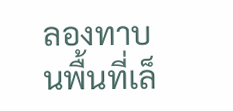ลองทาบนพื้นที่เล็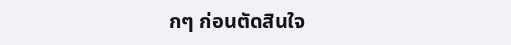กๆ ก่อนตัดสินใจ